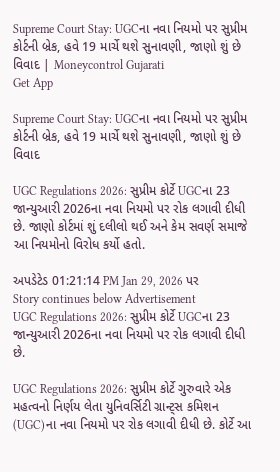Supreme Court Stay: UGCના નવા નિયમો પર સુપ્રીમ કોર્ટની બ્રેક, હવે 19 માર્ચે થશે સુનાવણી, જાણો શું છે વિવાદ | Moneycontrol Gujarati
Get App

Supreme Court Stay: UGCના નવા નિયમો પર સુપ્રીમ કોર્ટની બ્રેક, હવે 19 માર્ચે થશે સુનાવણી, જાણો શું છે વિવાદ

UGC Regulations 2026: સુપ્રીમ કોર્ટે UGCના 23 જાન્યુઆરી 2026ના નવા નિયમો પર રોક લગાવી દીધી છે. જાણો કોર્ટમાં શું દલીલો થઈ અને કેમ સવર્ણ સમાજે આ નિયમોનો વિરોધ કર્યો હતો.

અપડેટેડ 01:21:14 PM Jan 29, 2026 પર
Story continues below Advertisement
UGC Regulations 2026: સુપ્રીમ કોર્ટે UGCના 23 જાન્યુઆરી 2026ના નવા નિયમો પર રોક લગાવી દીધી છે.

UGC Regulations 2026: સુપ્રીમ કોર્ટે ગુરુવારે એક મહત્વનો નિર્ણય લેતા યુનિવર્સિટી ગ્રાન્ટ્સ કમિશન (UGC)ના નવા નિયમો પર રોક લગાવી દીધી છે. કોર્ટે આ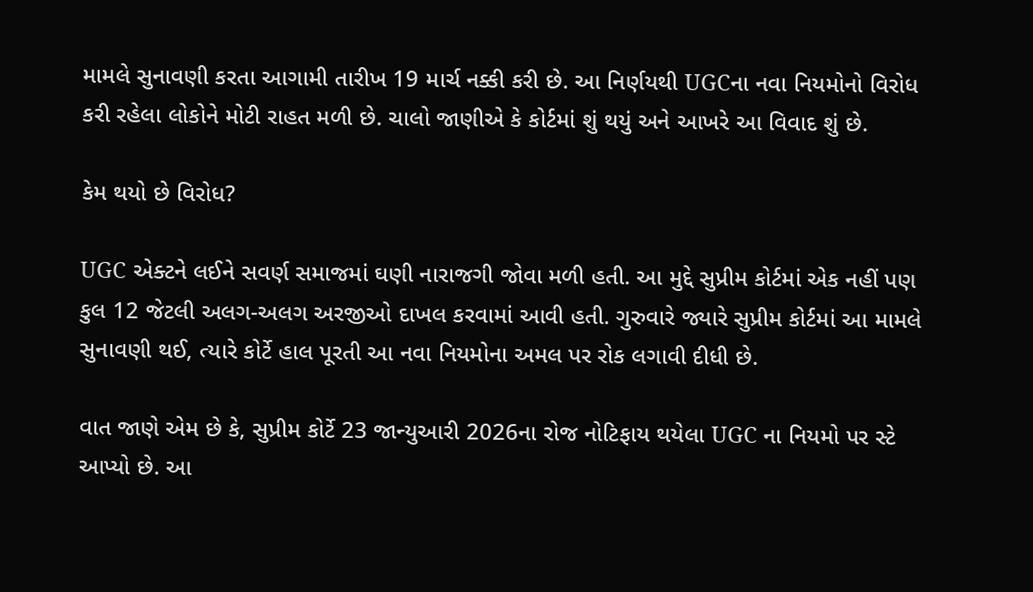મામલે સુનાવણી કરતા આગામી તારીખ 19 માર્ચ નક્કી કરી છે. આ નિર્ણયથી UGCના નવા નિયમોનો વિરોધ કરી રહેલા લોકોને મોટી રાહત મળી છે. ચાલો જાણીએ કે કોર્ટમાં શું થયું અને આખરે આ વિવાદ શું છે.

કેમ થયો છે વિરોધ?

UGC એક્ટને લઈને સવર્ણ સમાજમાં ઘણી નારાજગી જોવા મળી હતી. આ મુદ્દે સુપ્રીમ કોર્ટમાં એક નહીં પણ કુલ 12 જેટલી અલગ-અલગ અરજીઓ દાખલ કરવામાં આવી હતી. ગુરુવારે જ્યારે સુપ્રીમ કોર્ટમાં આ મામલે સુનાવણી થઈ, ત્યારે કોર્ટે હાલ પૂરતી આ નવા નિયમોના અમલ પર રોક લગાવી દીધી છે.

વાત જાણે એમ છે કે, સુપ્રીમ કોર્ટે 23 જાન્યુઆરી 2026ના રોજ નોટિફાય થયેલા UGC ના નિયમો પર સ્ટે આપ્યો છે. આ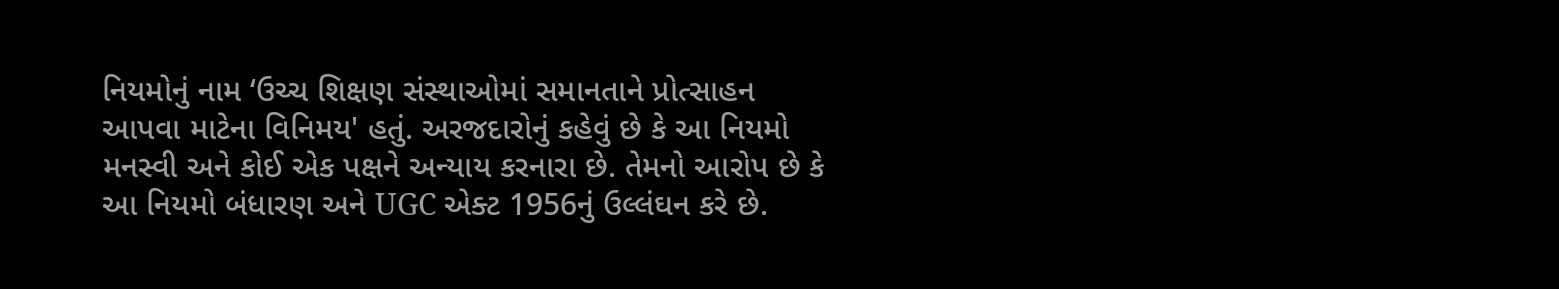નિયમોનું નામ ‘ઉચ્ચ શિક્ષણ સંસ્થાઓમાં સમાનતાને પ્રોત્સાહન આપવા માટેના વિનિમય' હતું. અરજદારોનું કહેવું છે કે આ નિયમો મનસ્વી અને કોઈ એક પક્ષને અન્યાય કરનારા છે. તેમનો આરોપ છે કે આ નિયમો બંધારણ અને UGC એક્ટ 1956નું ઉલ્લંઘન કરે છે.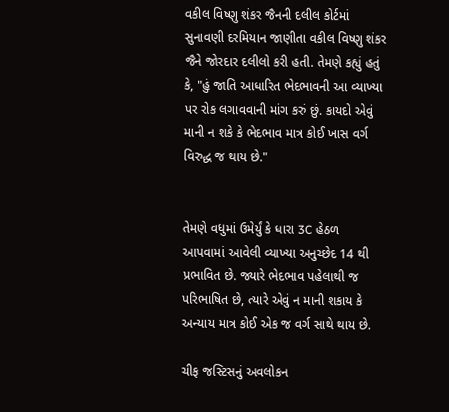વકીલ વિષ્ણુ શંકર જૈનની દલીલ કોર્ટમાં સુનાવણી દરમિયાન જાણીતા વકીલ વિષ્ણુ શંકર જૈને જોરદાર દલીલો કરી હતી. તેમણે કહ્યું હતું કે, "હું જાતિ આધારિત ભેદભાવની આ વ્યાખ્યા પર રોક લગાવવાની માંગ કરું છું. કાયદો એવું માની ન શકે કે ભેદભાવ માત્ર કોઈ ખાસ વર્ગ વિરુદ્ધ જ થાય છે."


તેમણે વધુમાં ઉમેર્યું કે ધારા 3C હેઠળ આપવામાં આવેલી વ્યાખ્યા અનુચ્છેદ 14 થી પ્રભાવિત છે. જ્યારે ભેદભાવ પહેલાથી જ પરિભાષિત છે, ત્યારે એવું ન માની શકાય કે અન્યાય માત્ર કોઈ એક જ વર્ગ સાથે થાય છે.

ચીફ જસ્ટિસનું અવલોકન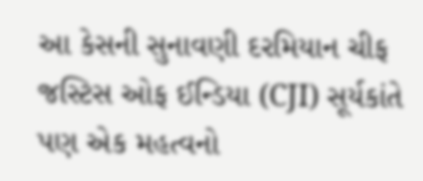આ કેસની સુનાવણી દરમિયાન ચીફ જસ્ટિસ ઓફ ઈન્ડિયા (CJI) સૂર્યકાંતે પણ એક મહત્વનો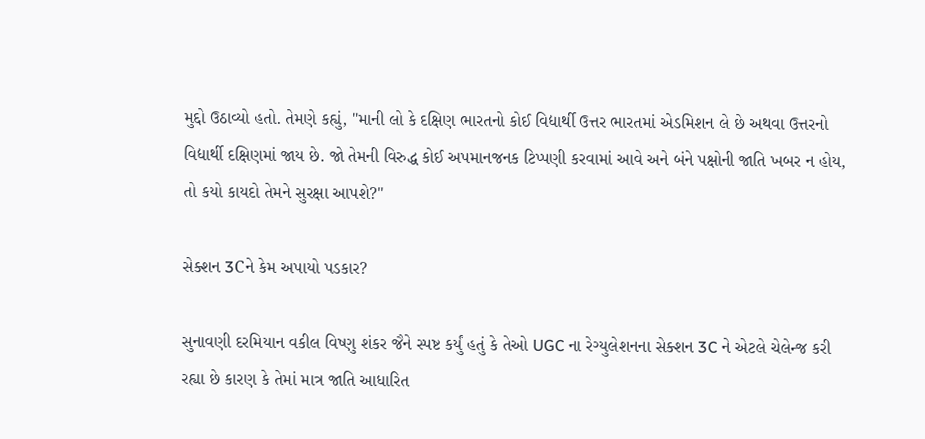મુદ્દો ઉઠાવ્યો હતો. તેમણે કહ્યું, "માની લો કે દક્ષિણ ભારતનો કોઈ વિદ્યાર્થી ઉત્તર ભારતમાં એડમિશન લે છે અથવા ઉત્તરનો વિદ્યાર્થી દક્ષિણમાં જાય છે. જો તેમની વિરુદ્ધ કોઈ અપમાનજનક ટિપ્પણી કરવામાં આવે અને બંને પક્ષોની જાતિ ખબર ન હોય, તો કયો કાયદો તેમને સુરક્ષા આપશે?"

સેક્શન 3Cને કેમ અપાયો પડકાર?

સુનાવણી દરમિયાન વકીલ વિષ્ણુ શંકર જૈને સ્પષ્ટ કર્યું હતું કે તેઓ UGC ના રેગ્યુલેશનના સેક્શન 3C ને એટલે ચેલેન્જ કરી રહ્યા છે કારણ કે તેમાં માત્ર જાતિ આધારિત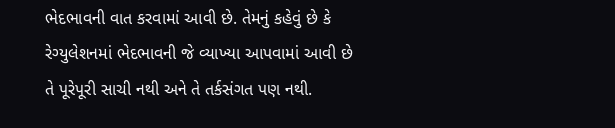ભેદભાવની વાત કરવામાં આવી છે. તેમનું કહેવું છે કે રેગ્યુલેશનમાં ભેદભાવની જે વ્યાખ્યા આપવામાં આવી છે તે પૂરેપૂરી સાચી નથી અને તે તર્કસંગત પણ નથી.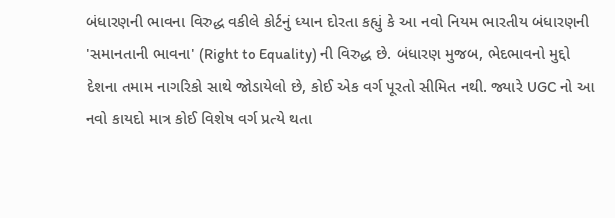બંધારણની ભાવના વિરુદ્ધ વકીલે કોર્ટનું ધ્યાન દોરતા કહ્યું કે આ નવો નિયમ ભારતીય બંધારણની 'સમાનતાની ભાવના' (Right to Equality) ની વિરુદ્ધ છે. બંધારણ મુજબ, ભેદભાવનો મુદ્દો દેશના તમામ નાગરિકો સાથે જોડાયેલો છે, કોઈ એક વર્ગ પૂરતો સીમિત નથી. જ્યારે UGC નો આ નવો કાયદો માત્ર કોઈ વિશેષ વર્ગ પ્રત્યે થતા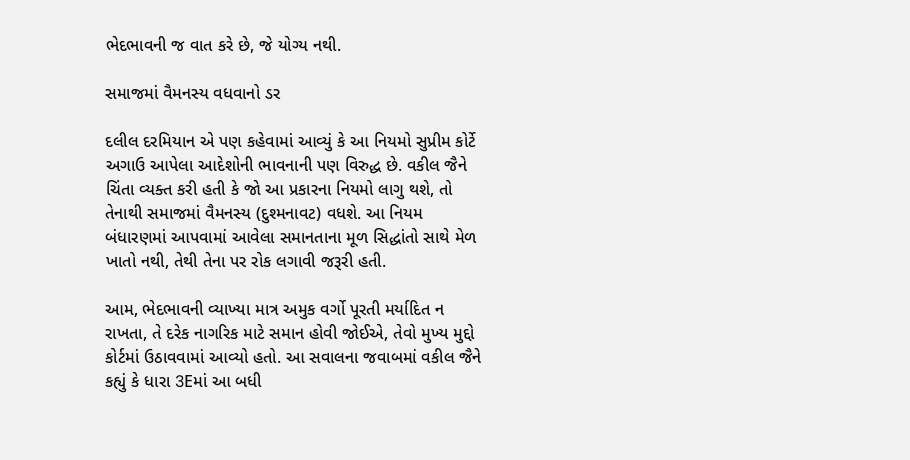ભેદભાવની જ વાત કરે છે, જે યોગ્ય નથી.

સમાજમાં વૈમનસ્ય વધવાનો ડર

દલીલ દરમિયાન એ પણ કહેવામાં આવ્યું કે આ નિયમો સુપ્રીમ કોર્ટે અગાઉ આપેલા આદેશોની ભાવનાની પણ વિરુદ્ધ છે. વકીલ જૈને ચિંતા વ્યક્ત કરી હતી કે જો આ પ્રકારના નિયમો લાગુ થશે, તો તેનાથી સમાજમાં વૈમનસ્ય (દુશ્મનાવટ) વધશે. આ નિયમ બંધારણમાં આપવામાં આવેલા સમાનતાના મૂળ સિદ્ધાંતો સાથે મેળ ખાતો નથી, તેથી તેના પર રોક લગાવી જરૂરી હતી.

આમ, ભેદભાવની વ્યાખ્યા માત્ર અમુક વર્ગો પૂરતી મર્યાદિત ન રાખતા, તે દરેક નાગરિક માટે સમાન હોવી જોઈએ, તેવો મુખ્ય મુદ્દો કોર્ટમાં ઉઠાવવામાં આવ્યો હતો. આ સવાલના જવાબમાં વકીલ જૈને કહ્યું કે ધારા 3Eમાં આ બધી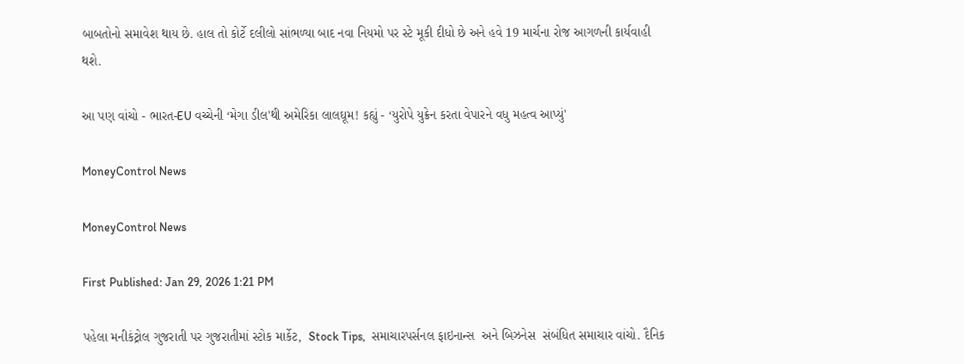બાબતોનો સમાવેશ થાય છે. હાલ તો કોર્ટે દલીલો સાંભળ્યા બાદ નવા નિયમો પર સ્ટે મૂકી દીધો છે અને હવે 19 માર્ચના રોજ આગળની કાર્યવાહી થશે.

આ પણ વાંચો - ભારત-EU વચ્ચેની ‘મેગા ડીલ'થી અમેરિકા લાલઘૂમ! કહ્યું - ‘યુરોપે યુક્રેન કરતા વેપારને વધુ મહત્વ આપ્યું'

MoneyControl News

MoneyControl News

First Published: Jan 29, 2026 1:21 PM

પહેલા મનીકંટ્રોલ ગુજરાતી પર ગુજરાતીમાં સ્ટોક માર્કેટ,  Stock Tips,  સમાચારપર્સનલ ફાઇનાન્સ  અને બિઝનેસ  સંબંધિત સમાચાર વાંચો. દૈનિક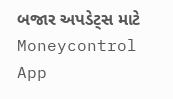બજાર અપડેટ્સ માટે Moneycontrol App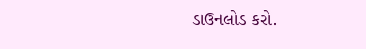ડાઉનલોડ કરો.